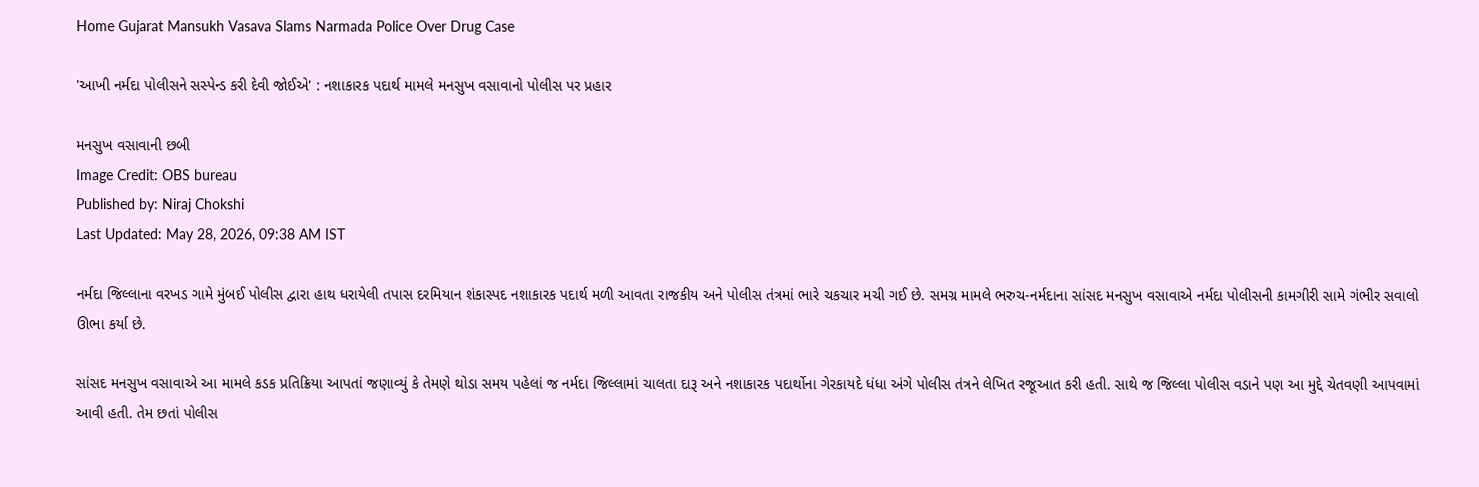Home Gujarat Mansukh Vasava Slams Narmada Police Over Drug Case

'આખી નર્મદા પોલીસને સસ્પેન્ડ કરી દેવી જોઈએ' : નશાકારક પદાર્થ મામલે મનસુખ વસાવાનો પોલીસ પર પ્રહાર

મનસુખ વસાવાની છબી
Image Credit: OBS bureau
Published by: Niraj Chokshi
Last Updated: May 28, 2026, 09:38 AM IST

નર્મદા જિલ્લાના વરખડ ગામે મુંબઈ પોલીસ દ્વારા હાથ ધરાયેલી તપાસ દરમિયાન શંકાસ્પદ નશાકારક પદાર્થ મળી આવતા રાજકીય અને પોલીસ તંત્રમાં ભારે ચકચાર મચી ગઈ છે. સમગ્ર મામલે ભરુચ-નર્મદાના સાંસદ મનસુખ વસાવાએ નર્મદા પોલીસની કામગીરી સામે ગંભીર સવાલો ઊભા કર્યા છે.

સાંસદ મનસુખ વસાવાએ આ મામલે કડક પ્રતિક્રિયા આપતાં જણાવ્યું કે તેમણે થોડા સમય પહેલાં જ નર્મદા જિલ્લામાં ચાલતા દારૂ અને નશાકારક પદાર્થોના ગેરકાયદે ધંધા અંગે પોલીસ તંત્રને લેખિત રજૂઆત કરી હતી. સાથે જ જિલ્લા પોલીસ વડાને પણ આ મુદ્દે ચેતવણી આપવામાં આવી હતી. તેમ છતાં પોલીસ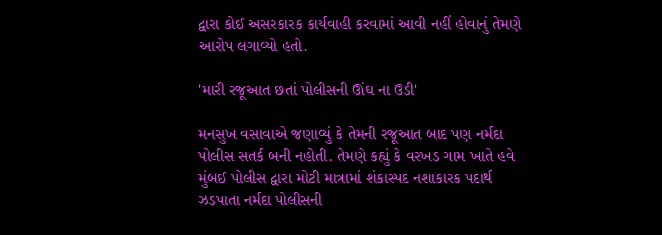દ્વારા કોઈ અસરકારક કાર્યવાહી કરવામાં આવી નહીં હોવાનું તેમણે આરોપ લગાવ્યો હતો.

'મારી રજૂઆત છતાં પોલીસની ઊંઘ ના ઉડી'

મનસુખ વસાવાએ જણાવ્યું કે તેમની રજૂઆત બાદ પણ નર્મદા પોલીસ સતર્ક બની નહોતી. તેમણે કહ્યું કે વરખડ ગામ ખાતે હવે મુંબઈ પોલીસ દ્વારા મોટી માત્રામાં શંકાસ્પદ નશાકારક પદાર્થ ઝડપાતા નર્મદા પોલીસની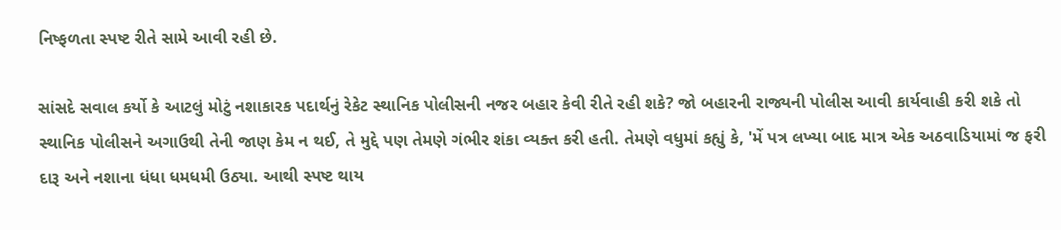નિષ્ફળતા સ્પષ્ટ રીતે સામે આવી રહી છે.

સાંસદે સવાલ કર્યો કે આટલું મોટું નશાકારક પદાર્થનું રેકેટ સ્થાનિક પોલીસની નજર બહાર કેવી રીતે રહી શકે? જો બહારની રાજ્યની પોલીસ આવી કાર્યવાહી કરી શકે તો સ્થાનિક પોલીસને અગાઉથી તેની જાણ કેમ ન થઈ, તે મુદ્દે પણ તેમણે ગંભીર શંકા વ્યક્ત કરી હતી. તેમણે વધુમાં કહ્યું કે, 'મેં પત્ર લખ્યા બાદ માત્ર એક અઠવાડિયામાં જ ફરી દારૂ અને નશાના ધંધા ધમધમી ઉઠ્યા. આથી સ્પષ્ટ થાય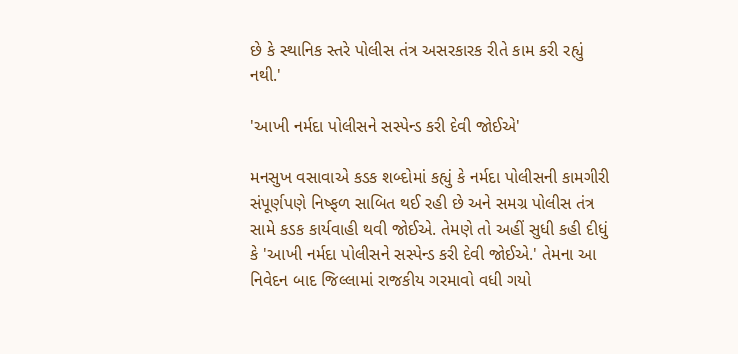છે કે સ્થાનિક સ્તરે પોલીસ તંત્ર અસરકારક રીતે કામ કરી રહ્યું નથી.'

'આખી નર્મદા પોલીસને સસ્પેન્ડ કરી દેવી જોઈએ'

મનસુખ વસાવાએ કડક શબ્દોમાં કહ્યું કે નર્મદા પોલીસની કામગીરી સંપૂર્ણપણે નિષ્ફળ સાબિત થઈ રહી છે અને સમગ્ર પોલીસ તંત્ર સામે કડક કાર્યવાહી થવી જોઈએ. તેમણે તો અહીં સુધી કહી દીધું કે 'આખી નર્મદા પોલીસને સસ્પેન્ડ કરી દેવી જોઈએ.' તેમના આ નિવેદન બાદ જિલ્લામાં રાજકીય ગરમાવો વધી ગયો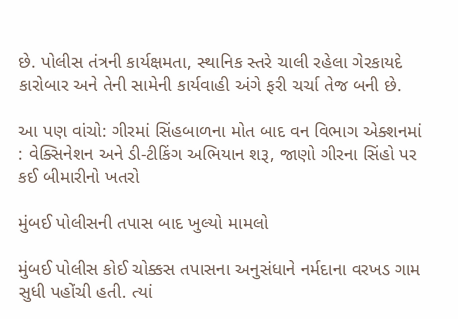છે. પોલીસ તંત્રની કાર્યક્ષમતા, સ્થાનિક સ્તરે ચાલી રહેલા ગેરકાયદે કારોબાર અને તેની સામેની કાર્યવાહી અંગે ફરી ચર્ચા તેજ બની છે.

આ પણ વાંચો: ગીરમાં સિંહબાળના મોત બાદ વન વિભાગ એક્શનમાં : વેક્સિનેશન અને ડી-ટીકિંગ અભિયાન શરૂ, જાણો ગીરના સિંહો પર કઈ બીમારીનો ખતરો

મુંબઈ પોલીસની તપાસ બાદ ખુલ્યો મામલો

મુંબઈ પોલીસ કોઈ ચોક્કસ તપાસના અનુસંધાને નર્મદાના વરખડ ગામ સુધી પહોંચી હતી. ત્યાં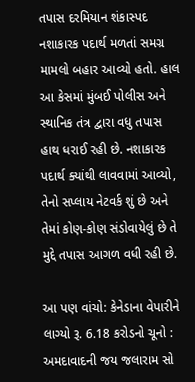તપાસ દરમિયાન શંકાસ્પદ નશાકારક પદાર્થ મળતાં સમગ્ર મામલો બહાર આવ્યો હતો. હાલ આ કેસમાં મુંબઈ પોલીસ અને સ્થાનિક તંત્ર દ્વારા વધુ તપાસ હાથ ધરાઈ રહી છે. નશાકારક પદાર્થ ક્યાંથી લાવવામાં આવ્યો, તેનો સપ્લાય નેટવર્ક શું છે અને તેમાં કોણ-કોણ સંડોવાયેલું છે તે મુદ્દે તપાસ આગળ વધી રહી છે.

આ પણ વાંચો: કેનેડાના વેપારીને લાગ્યો રૂ. 6.18 કરોડનો ચૂનો : અમદાવાદની જય જલારામ સો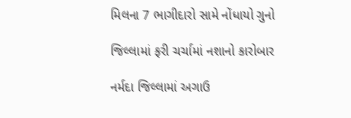મિલના 7 ભાગીદારો સામે નોંધાયો ગુનો

જિલ્લામાં ફરી ચર્ચામાં નશાનો કારોબાર

નર્મદા જિલ્લામાં અગાઉ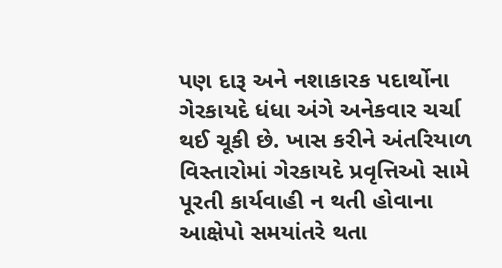પણ દારૂ અને નશાકારક પદાર્થોના ગેરકાયદે ધંધા અંગે અનેકવાર ચર્ચા થઈ ચૂકી છે. ખાસ કરીને અંતરિયાળ વિસ્તારોમાં ગેરકાયદે પ્રવૃત્તિઓ સામે પૂરતી કાર્યવાહી ન થતી હોવાના આક્ષેપો સમયાંતરે થતા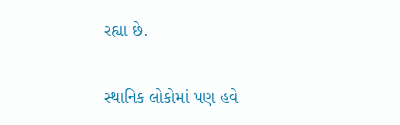રહ્યા છે.

સ્થાનિક લોકોમાં પણ હવે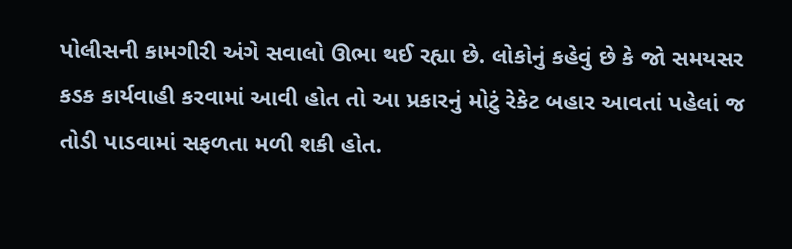પોલીસની કામગીરી અંગે સવાલો ઊભા થઈ રહ્યા છે. લોકોનું કહેવું છે કે જો સમયસર કડક કાર્યવાહી કરવામાં આવી હોત તો આ પ્રકારનું મોટું રેકેટ બહાર આવતાં પહેલાં જ તોડી પાડવામાં સફળતા મળી શકી હોત.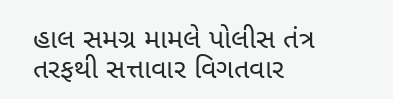હાલ સમગ્ર મામલે પોલીસ તંત્ર તરફથી સત્તાવાર વિગતવાર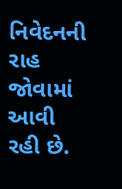નિવેદનની રાહ જોવામાં આવી રહી છે.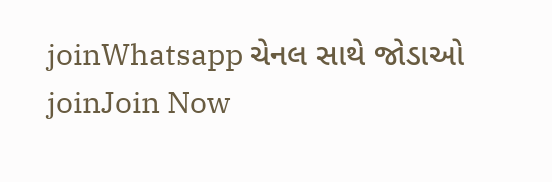joinWhatsapp ચેનલ સાથે જોડાઓ
joinJoin Now